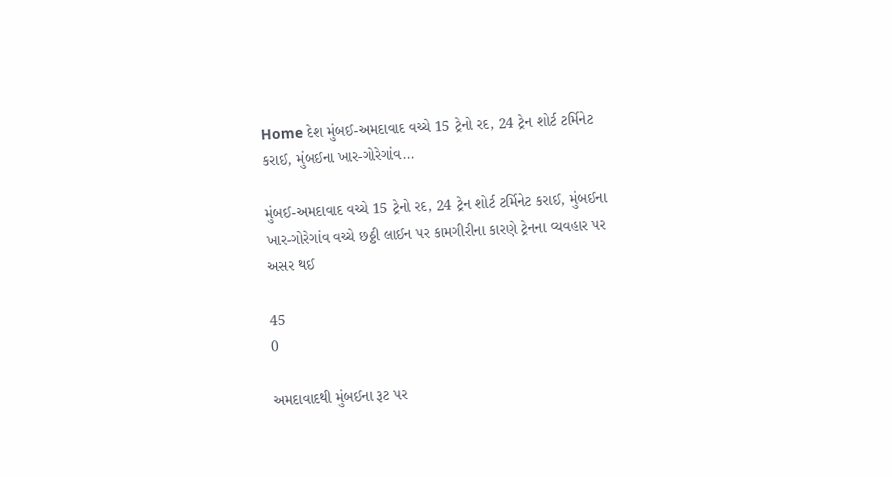Home દેશ મુંબઈ-અમદાવાદ વચ્ચે 15 ટ્રેનો રદ, 24 ટ્રેન શોર્ટ ટર્મિનેટ કરાઈ, મુંબઈના ખાર-ગોરેગાંવ...

મુંબઈ-અમદાવાદ વચ્ચે 15 ટ્રેનો રદ, 24 ટ્રેન શોર્ટ ટર્મિનેટ કરાઈ, મુંબઈના ખાર-ગોરેગાંવ વચ્ચે છઠ્ઠી લાઈન પર કામગીરીના કારણે ટ્રેનના વ્યવહાર પર અસર થઈ

45
0

અમદાવાદથી મુંબઈના રૂટ પર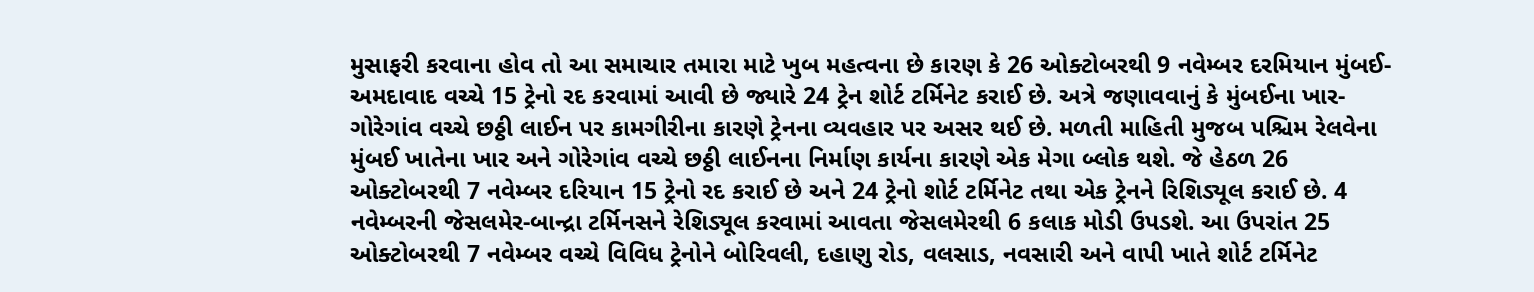મુસાફરી કરવાના હોવ તો આ સમાચાર તમારા માટે ખુબ મહત્વના છે કારણ કે 26 ઓક્ટોબરથી 9 નવેમ્બર દરમિયાન મુંબઈ-અમદાવાદ વચ્ચે 15 ટ્રેનો રદ કરવામાં આવી છે જ્યારે 24 ટ્રેન શોર્ટ ટર્મિનેટ કરાઈ છે. અત્રે જણાવવાનું કે મુંબઈના ખાર-ગોરેગાંવ વચ્ચે છઠ્ઠી લાઈન પર કામગીરીના કારણે ટ્રેનના વ્યવહાર પર અસર થઈ છે. મળતી માહિતી મુજબ પશ્ચિમ રેલવેના મુંબઈ ખાતેના ખાર અને ગોરેગાંવ વચ્ચે છઠ્ઠી લાઈનના નિર્માણ કાર્યના કારણે એક મેગા બ્લોક થશે. જે હેઠળ 26 ઓક્ટોબરથી 7 નવેમ્બર દરિયાન 15 ટ્રેનો રદ કરાઈ છે અને 24 ટ્રેનો શોર્ટ ટર્મિનેટ તથા એક ટ્રેનને રિશિડ્યૂલ કરાઈ છે. 4 નવેમ્બરની જેસલમેર-બાન્દ્રા ટર્મિનસને રેશિડ્યૂલ કરવામાં આવતા જેસલમેરથી 6 કલાક મોડી ઉપડશે. આ ઉપરાંત 25 ઓક્ટોબરથી 7 નવેમ્બર વચ્ચે વિવિધ ટ્રેનોને બોરિવલી, દહાણુ રોડ, વલસાડ, નવસારી અને વાપી ખાતે શોર્ટ ટર્મિનેટ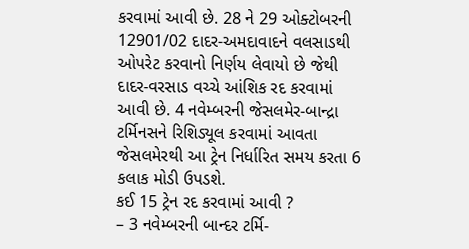કરવામાં આવી છે. 28 ને 29 ઓક્ટોબરની 12901/02 દાદર-અમદાવાદને વલસાડથી ઓપરેટ કરવાનો નિર્ણય લેવાયો છે જેથી દાદર-વરસાડ વચ્ચે આંશિક રદ કરવામાં આવી છે. 4 નવેમ્બરની જેસલમેર-બાન્દ્રા ટર્મિનસને રિશિડ્યૂલ કરવામાં આવતા જેસલમેરથી આ ટ્રેન નિર્ધારિત સમય કરતા 6 કલાક મોડી ઉપડશે.
કઈ 15 ટ્રેન રદ કરવામાં આવી ?
– 3 નવેમ્બરની બાન્દર ટર્મિ-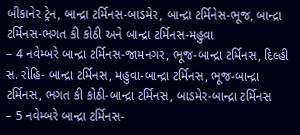બીકાનેર ટ્રેન, બાન્દ્રા ટર્મિનસ-બાડમેર, બાન્દ્રા ટર્મિનેસ-ભૂજ, બાન્દ્રા ટર્મિનસ-ભગત કી કોઠી અને બાન્દ્રા ટર્મિનસ-મહુવા
– 4 નવેમ્બરે બાન્દ્રા ટર્મિનસ-જામનગર, ભૂજ-બાન્દ્રા ટર્મિનસ, દિલ્હી સ. રોહિ- બાન્દ્રા ટર્મિનસ, મહુવા-બાન્દ્રા ટર્મિનસ, ભૂજ-બાન્દ્રા ટર્મિનસ, ભગત કી કોઠી-બાન્દ્રા ટર્મિનસ, બાડમેર-બાન્દ્રા ટર્મિનસ
– 5 નવેમ્બરે બાન્દ્રા ટર્મિનસ-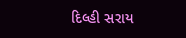દિલ્હી સરાય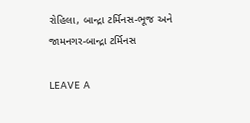રોહિલા, બાન્દ્રા ટર્મિનસ-ભૂજ અને જામનગર-બાન્દ્રા ટર્મિનસ

LEAVE A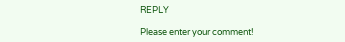REPLY

Please enter your comment!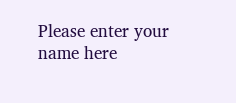Please enter your name here